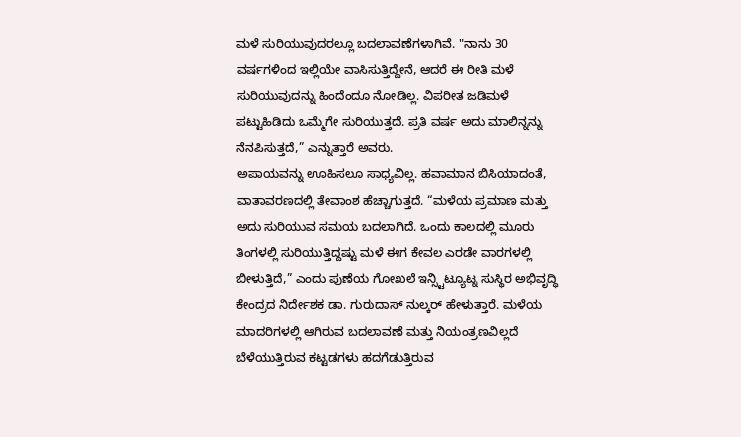ಮಳೆ ಸುರಿಯುವುದರಲ್ಲೂ ಬದಲಾವಣೆಗಳಾಗಿವೆ. "ನಾನು 30 ವರ್ಷಗಳಿಂದ ಇಲ್ಲಿಯೇ ವಾಸಿಸುತ್ತಿದ್ದೇನೆ, ಆದರೆ ಈ ರೀತಿ ಮಳೆ ಸುರಿಯುವುದನ್ನು ಹಿಂದೆಂದೂ ನೋಡಿಲ್ಲ. ವಿಪರೀತ ಜಡಿಮಳೆ ಪಟ್ಟುಹಿಡಿದು ಒಮ್ಮೆಗೇ ಸುರಿಯುತ್ತದೆ. ಪ್ರತಿ ವರ್ಷ ಅದು ಮಾಲಿನ್ನನ್ನು ನೆನಪಿಸುತ್ತದೆ,” ಎನ್ನುತ್ತಾರೆ ಅವರು.
ಅಪಾಯವನ್ನು ಊಹಿಸಲೂ ಸಾಧ್ಯವಿಲ್ಲ. ಹವಾಮಾನ ಬಿಸಿಯಾದಂತೆ, ವಾತಾವರಣದಲ್ಲಿ ತೇವಾಂಶ ಹೆಚ್ಚಾಗುತ್ತದೆ. “ಮಳೆಯ ಪ್ರಮಾಣ ಮತ್ತು ಅದು ಸುರಿಯುವ ಸಮಯ ಬದಲಾಗಿದೆ. ಒಂದು ಕಾಲದಲ್ಲಿ ಮೂರು ತಿಂಗಳಲ್ಲಿ ಸುರಿಯುತ್ತಿದ್ದಷ್ಟು ಮಳೆ ಈಗ ಕೇವಲ ಎರಡೇ ವಾರಗಳಲ್ಲಿ ಬೀಳುತ್ತಿದೆ,” ಎಂದು ಪುಣೆಯ ಗೋಖಲೆ ಇನ್ಸ್ಟಿಟ್ಯೂಟ್ನ ಸುಸ್ಥಿರ ಅಭಿವೃದ್ಧಿ ಕೇಂದ್ರದ ನಿರ್ದೇಶಕ ಡಾ. ಗುರುದಾಸ್ ನುಲ್ಕರ್ ಹೇಳುತ್ತಾರೆ. ಮಳೆಯ ಮಾದರಿಗಳಲ್ಲಿ ಆಗಿರುವ ಬದಲಾವಣೆ ಮತ್ತು ನಿಯಂತ್ರಣವಿಲ್ಲದೆ ಬೆಳೆಯುತ್ತಿರುವ ಕಟ್ಟಡಗಳು ಹದಗೆಡುತ್ತಿರುವ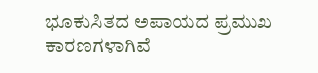ಭೂಕುಸಿತದ ಅಪಾಯದ ಪ್ರಮುಖ ಕಾರಣಗಳಾಗಿವೆ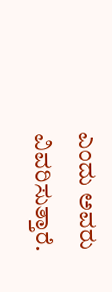ಎಂದು ಅವರು ವಿವರಿಸುತ್ತಾರೆ.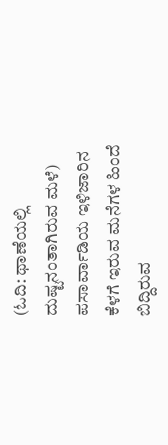(ಓದಿ: ಥಾಣೆಯಲ್ಲಿ ದುಷ್ಟನಂತಾಗಿರುವ ಮಳೆ)
ಪಸಾರ್ವಾಡಿಯ ಇಳಿಜಾರಿನ ಕೆಳಗೆ ಇರುವ ಮನೆಗಳ ಹಿಂದೆ ಬಿದ್ದಿರುವ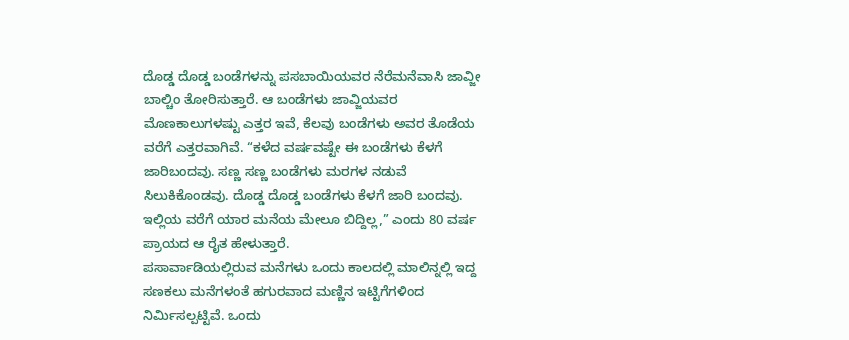ದೊಡ್ಡ ದೊಡ್ಡ ಬಂಡೆಗಳನ್ನು ಪಸಬಾಯಿಯವರ ನೆರೆಮನೆವಾಸಿ ಜಾವ್ಜೀ ಬಾಲ್ಚಿಂ ತೋರಿಸುತ್ತಾರೆ. ಆ ಬಂಡೆಗಳು ಜಾವ್ಜಿಯವರ ಮೊಣಕಾಲುಗಳಷ್ಟು ಎತ್ತರ ಇವೆ, ಕೆಲವು ಬಂಡೆಗಳು ಅವರ ತೊಡೆಯ ವರೆಗೆ ಎತ್ತರವಾಗಿವೆ. “ಕಳೆದ ವರ್ಷವಷ್ಟೇ ಈ ಬಂಡೆಗಳು ಕೆಳಗೆ ಜಾರಿಬಂದವು. ಸಣ್ಣ ಸಣ್ಣ ಬಂಡೆಗಳು ಮರಗಳ ನಡುವೆ ಸಿಲುಕಿಕೊಂಡವು. ದೊಡ್ಡ ದೊಡ್ಡ ಬಂಡೆಗಳು ಕೆಳಗೆ ಜಾರಿ ಬಂದವು. ಇಲ್ಲಿಯ ವರೆಗೆ ಯಾರ ಮನೆಯ ಮೇಲೂ ಬಿದ್ದಿಲ್ಲ,” ಎಂದು 80 ವರ್ಷ ಪ್ರಾಯದ ಆ ರೈತ ಹೇಳುತ್ತಾರೆ.
ಪಸಾರ್ವಾಡಿಯಲ್ಲಿರುವ ಮನೆಗಳು ಒಂದು ಕಾಲದಲ್ಲಿ ಮಾಲಿನ್ನಲ್ಲಿ ಇದ್ದ ಸಣಕಲು ಮನೆಗಳಂತೆ ಹಗುರವಾದ ಮಣ್ಣಿನ ಇಟ್ಟಿಗೆಗಳಿಂದ ನಿರ್ಮಿಸಲ್ಪಟ್ಟಿವೆ. ಒಂದು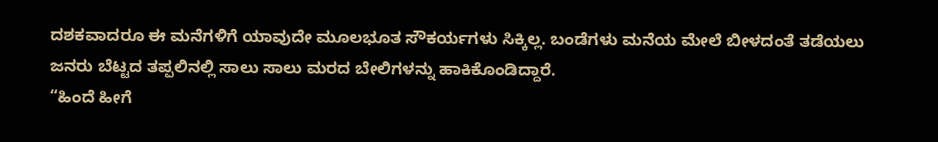ದಶಕವಾದರೂ ಈ ಮನೆಗಳಿಗೆ ಯಾವುದೇ ಮೂಲಭೂತ ಸೌಕರ್ಯಗಳು ಸಿಕ್ಕಿಲ್ಲ. ಬಂಡೆಗಳು ಮನೆಯ ಮೇಲೆ ಬೀಳದಂತೆ ತಡೆಯಲು ಜನರು ಬೆಟ್ಟದ ತಪ್ಪಲಿನಲ್ಲಿ ಸಾಲು ಸಾಲು ಮರದ ಬೇಲಿಗಳನ್ನು ಹಾಕಿಕೊಂಡಿದ್ದಾರೆ.
“ಹಿಂದೆ ಹೀಗೆ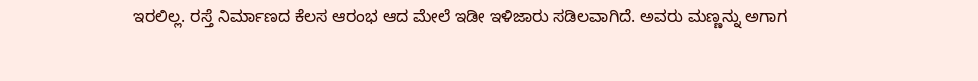ಇರಲಿಲ್ಲ. ರಸ್ತೆ ನಿರ್ಮಾಣದ ಕೆಲಸ ಆರಂಭ ಆದ ಮೇಲೆ ಇಡೀ ಇಳಿಜಾರು ಸಡಿಲವಾಗಿದೆ. ಅವರು ಮಣ್ಣನ್ನು ಅಗಾಗ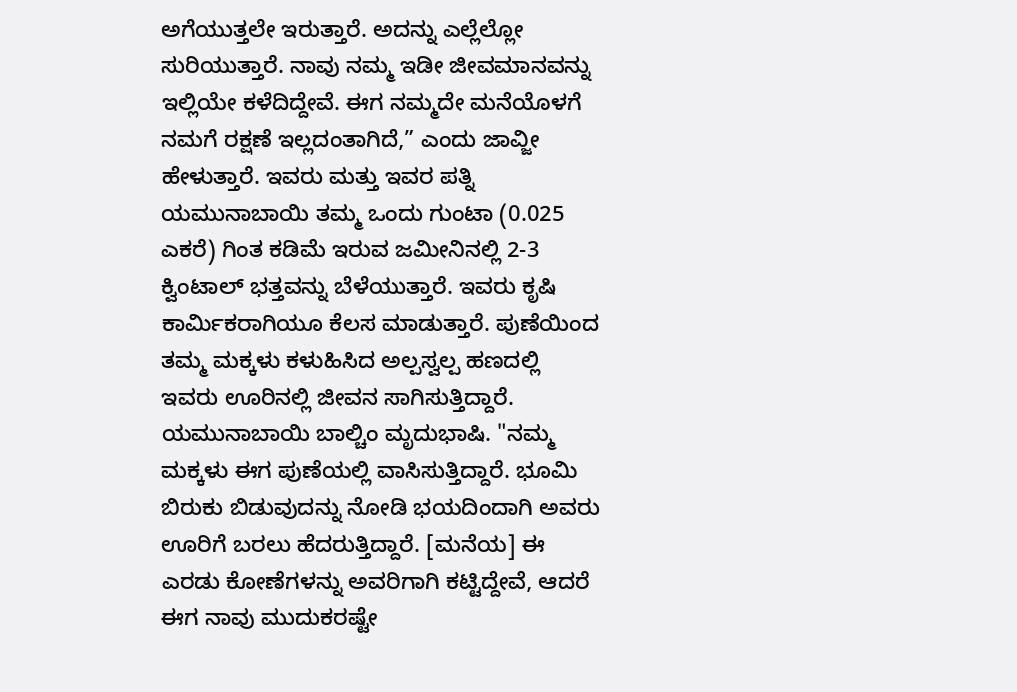ಅಗೆಯುತ್ತಲೇ ಇರುತ್ತಾರೆ. ಅದನ್ನು ಎಲ್ಲೆಲ್ಲೋ ಸುರಿಯುತ್ತಾರೆ. ನಾವು ನಮ್ಮ ಇಡೀ ಜೀವಮಾನವನ್ನು ಇಲ್ಲಿಯೇ ಕಳೆದಿದ್ದೇವೆ. ಈಗ ನಮ್ಮದೇ ಮನೆಯೊಳಗೆ ನಮಗೆ ರಕ್ಷಣೆ ಇಲ್ಲದಂತಾಗಿದೆ,” ಎಂದು ಜಾವ್ಜೀ ಹೇಳುತ್ತಾರೆ. ಇವರು ಮತ್ತು ಇವರ ಪತ್ನಿ ಯಮುನಾಬಾಯಿ ತಮ್ಮ ಒಂದು ಗುಂಟಾ (0.025 ಎಕರೆ) ಗಿಂತ ಕಡಿಮೆ ಇರುವ ಜಮೀನಿನಲ್ಲಿ 2-3 ಕ್ವಿಂಟಾಲ್ ಭತ್ತವನ್ನು ಬೆಳೆಯುತ್ತಾರೆ. ಇವರು ಕೃಷಿ ಕಾರ್ಮಿಕರಾಗಿಯೂ ಕೆಲಸ ಮಾಡುತ್ತಾರೆ. ಪುಣೆಯಿಂದ ತಮ್ಮ ಮಕ್ಕಳು ಕಳುಹಿಸಿದ ಅಲ್ಪಸ್ವಲ್ಪ ಹಣದಲ್ಲಿ ಇವರು ಊರಿನಲ್ಲಿ ಜೀವನ ಸಾಗಿಸುತ್ತಿದ್ದಾರೆ.
ಯಮುನಾಬಾಯಿ ಬಾಲ್ಚಿಂ ಮೃದುಭಾಷಿ. "ನಮ್ಮ ಮಕ್ಕಳು ಈಗ ಪುಣೆಯಲ್ಲಿ ವಾಸಿಸುತ್ತಿದ್ದಾರೆ. ಭೂಮಿ ಬಿರುಕು ಬಿಡುವುದನ್ನು ನೋಡಿ ಭಯದಿಂದಾಗಿ ಅವರು ಊರಿಗೆ ಬರಲು ಹೆದರುತ್ತಿದ್ದಾರೆ. [ಮನೆಯ] ಈ ಎರಡು ಕೋಣೆಗಳನ್ನು ಅವರಿಗಾಗಿ ಕಟ್ಟಿದ್ದೇವೆ, ಆದರೆ ಈಗ ನಾವು ಮುದುಕರಷ್ಟೇ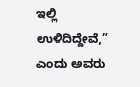ಇಲ್ಲಿ ಉಳಿದಿದ್ದೇವೆ,” ಎಂದು ಅವರು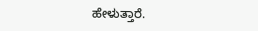ಹೇಳುತ್ತಾರೆ.